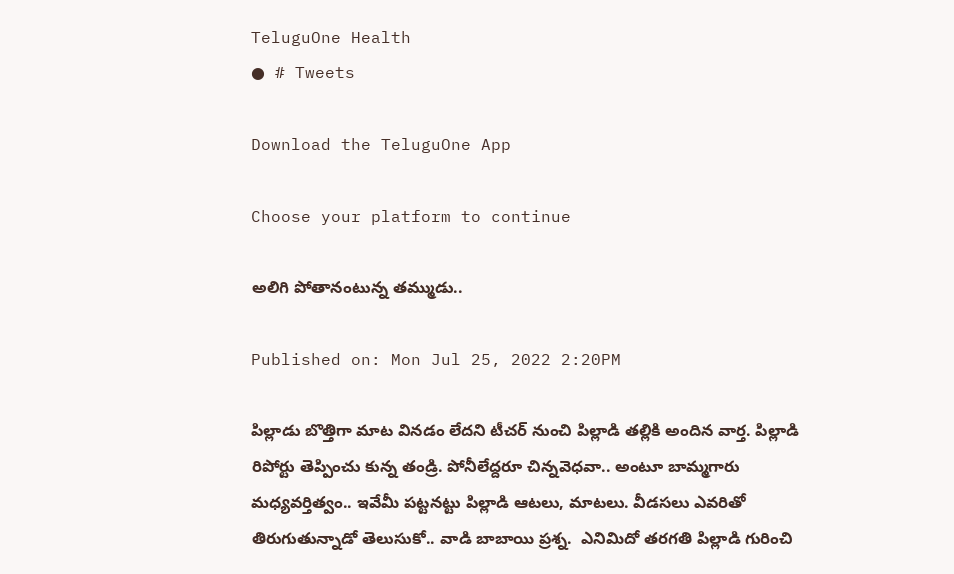TeluguOne Health
● # Tweets

Download the TeluguOne App

Choose your platform to continue

అలిగి పోతానంటున్న త‌మ్ముడు..

Published on: Mon Jul 25, 2022 2:20PM

పిల్లాడు బొత్తిగా మాట విన‌డం లేదని టీచ‌ర్ నుంచి పిల్లాడి తల్లికి అందిన వార్త‌. పిల్లాడి రిపోర్టు తెప్పించు కున్న తండ్రి. పోనీలేద్ద‌రూ చిన్నవెధ‌వా.. అంటూ బామ్మ‌గారు మ‌ధ్య‌వ‌ర్తిత్వం.. ఇవేమీ ప‌ట్ట‌న‌ట్టు పిల్లాడి ఆట‌లు, మాట‌లు. వీడ‌స‌లు ఎవ‌రితో తిరుగుతున్నాడో తెలుసుకో.. వాడి బాబాయి ప్ర‌శ్న‌.  ఎనిమిదో త‌ర‌గ‌తి పిల్లాడి గురించి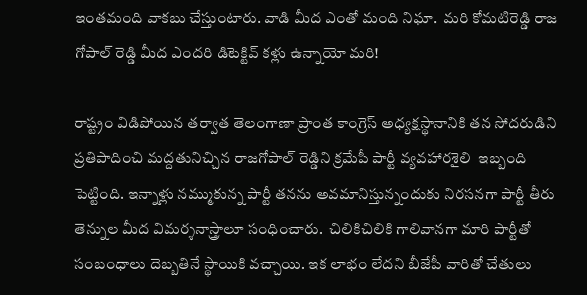ఇంత‌మంది వాక‌బు చేస్తుంటారు. వాడి మీద ఎంతో మంది నిఘా.  మ‌రి కోమ‌టిరెడ్డి రాజ గోపాల్ రెడ్డి మీద ఎంద‌రి డిటెక్టివ్ క‌ళ్లు ఉన్నాయో మ‌రి!

రాష్ట్రం విడిపోయిన త‌ర్వాత తెలంగాణా ప్రాంత కాంగ్రెస్ అధ్య‌క్ష‌స్థానానికి త‌న సోద‌రుడిని ప్ర‌తిపాదించి మ‌ద్ద‌తునిచ్చిన రాజ‌గోపాల్ రెడ్డిని క్ర‌మేపీ పార్టీ వ్య‌వ‌హార‌శైలి  ఇబ్బంది పెట్టింది. ఇన్నాళ్లు న‌మ్ముకున్న పార్టీ త‌న‌ను అవ‌మానిస్తున్నందుకు నిర‌స‌న‌గా పార్టీ తీరు తెన్నుల మీద విమ‌ర్శ‌నాస్త్రాలూ సంధించారు.  చిలికిచిలికి గాలివాన‌గా మారి పార్టీతో సంబంధాలు దెబ్బ‌తినే స్థాయికి వ‌చ్చాయి. ఇక లాభం లేద‌ని బీజేపీ వారితో చేతులు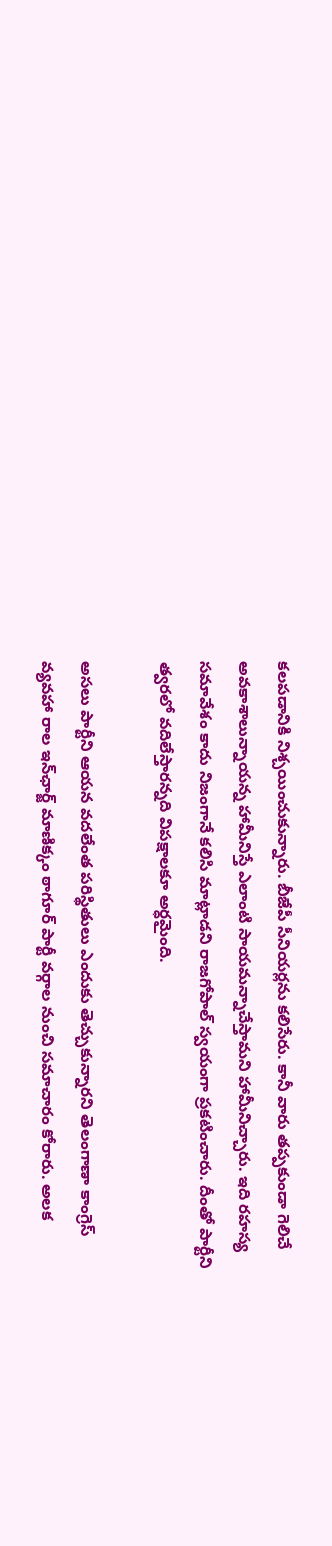క‌ల‌ప‌డానికి నిశ్చ‌యించుకున్నారు. బీజేపీ సీనియ‌ర్ల‌ను క‌లిసేరు. కానీ వారు త‌ప్ప‌కుండా గెలిచే అవ‌కాశాలున్నాయ‌న్న హామీనిస్తే ఎలాంటి సాయ‌మ‌న్నాచేస్తామ‌ని హామీనిచ్చారు. ఇది ర‌హ‌స్య స‌మావేశం కాదు నిజంగానే క‌లిసి మాట్లాడ‌ని రాజ‌గోపాల్ స్వ‌యంగా ప్ర‌క‌టించారు. దీంతో పార్టీని త్వ‌ర‌లో వ‌దిలేస్తార‌న్నది విప‌క్షాల‌కూ అర్ధ‌మైంది.

అస‌లు పార్టీని ఆయ‌న వ‌ద‌లేంత ప‌రిస్థితులు ఎందుకు తెచ్చుకున్నార‌ని తెలంగాణా కాంగ్రెస్ వ్య‌వ‌హా రాల ఇన్‌ఛార్జ్ మాణిక్కం ఠాగూర్ పార్టీ వ‌ర్గాల నుంచి స‌మాచారం కోరారు. అల‌క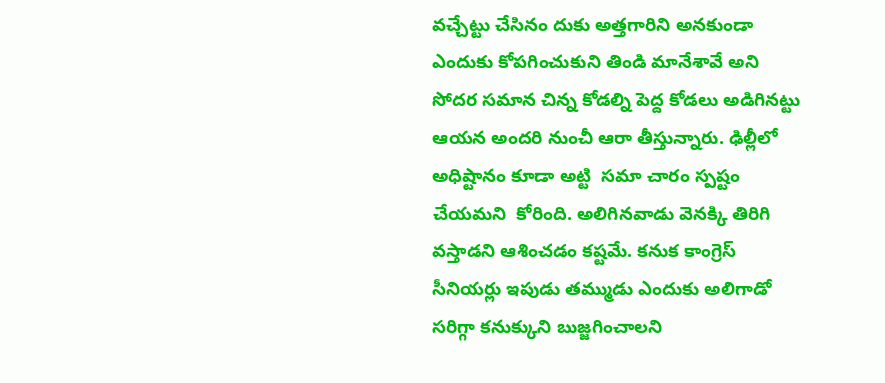వ‌చ్చేట్టు చేసినం దుకు అత్త‌గారిని అన‌కుండా ఎందుకు కోప‌గించుకుని తిండి మానేశావే అని సోద‌ర స‌మాన చిన్న కోడ‌ల్ని పెద్ద కోడ‌లు అడిగిన‌ట్టు ఆయ‌న అంద‌రి నుంచీ ఆరా తీస్తున్నారు. ఢిల్లీలో అధిష్టానం కూడా అట్టి  స‌మా చారం స్ప‌ష్టం చేయ‌మ‌ని  కోరింది. అలిగిన‌వాడు వెన‌క్కి తిరిగి వ‌స్తాడ‌ని ఆశించ‌డం క‌ష్ట‌మే. క‌నుక కాంగ్రెస్  సీనియ‌ర్లు ఇపుడు త‌మ్ముడు ఎందుకు అలిగాడో స‌రిగ్గా క‌నుక్కుని బుజ్జ‌గించాల‌ని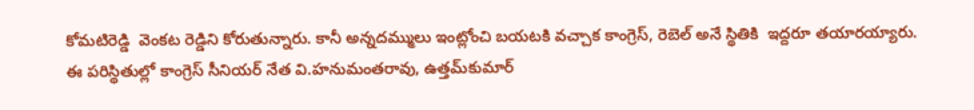కోమ‌టిరెడ్డి  వెంక‌ట రెడ్డిని కోరుతున్నారు. కానీ అన్న‌ద‌మ్ములు ఇంట్లోంచి బ‌య‌ట‌కి వ‌చ్చాక కాంగ్రెస్‌, రెబెల్ అనే స్థితికి  ఇద్ద‌రూ త‌యార‌య్యారు. ఈ ప‌రిస్థితుల్లో కాంగ్రెస్ సీనియ‌ర్ నేత వి.హ‌నుమంత‌రావు, ఉత్త‌మ్‌కుమార్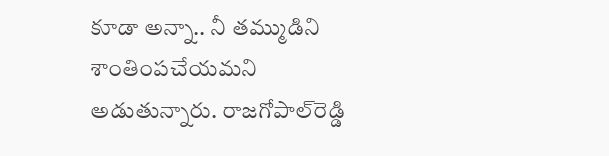కూడా అన్నా.. నీ త‌మ్ముడిని శాంతింప‌చేయ‌మ‌ని అడుతున్నారు. రాజగోపాల్‌రెడ్డి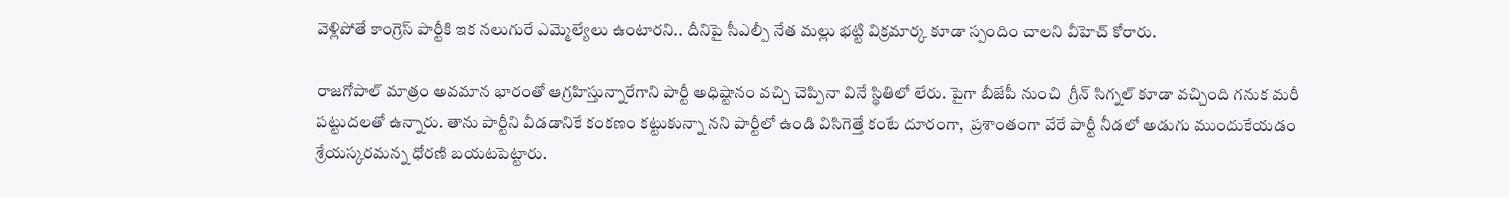వెళ్లిపోతే కాంగ్రెస్‌ పార్టీకి ఇక నలుగురే ఎమ్మెల్యేలు ఉంటారని.. దీనిపై సీఎల్పీ నేత మల్లు భట్టి విక్రమార్క కూడా స్పందిం చాలని వీహెచ్ కోరారు.

రాజ‌గోపాల్ మాత్రం అవ‌మాన భారంతో ఆగ్ర‌హిస్తున్నారేగాని పార్టీ అధిష్టానం వచ్చి చెప్పినా వినే స్థితిలో లేరు. పైగా బీజేపీ నుంచి  గ్రీన్ సిగ్న‌ల్ కూడా వచ్చింది గ‌నుక మ‌రీ  ప‌ట్టుద‌ల‌తో ఉన్నారు. తాను పార్టీని వీడ‌డానికే కంక‌ణం క‌ట్టుకున్నా న‌ని పార్టీలో ఉండి విసిగెత్తే కంటే దూరంగా,  ప్ర‌శాంతంగా వేరే పార్టీ నీడ‌లో అడుగు ముందుకేయ‌డం శ్రేయస్క‌ర‌మ‌న్న ధోర‌ణి బ‌య‌ట‌పెట్టారు.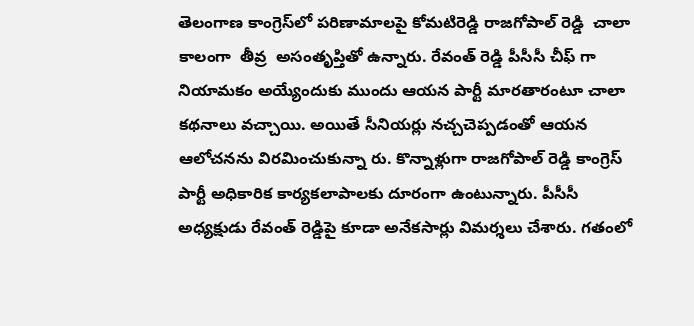తెలంగాణ కాంగ్రెస్‌లో పరిణామాలపై కోమటిరెడ్డి రాజగోపాల్ రెడ్డి  చాలా కాలంగా  తీవ్ర  అసంతృప్తితో ఉన్నారు. రేవంత్ రెడ్డి పీసీసీ చీఫ్ గా నియామకం అయ్యేందుకు ముందు ఆయన పార్టీ మారతారంటూ చాలా కథనాలు వచ్చాయి. అయితే సీనియర్లు నచ్చచెప్పడంతో ఆయన ఆలోచనను విరమించుకున్నా రు. కొన్నాళ్లుగా రాజగోపాల్‌ రెడ్డి కాంగ్రెస్‌ పార్టీ అధికారిక కార్యకలాపాలకు దూరంగా ఉంటున్నారు. పీసీసీ అధ్యక్షుడు రేవంత్‌ రెడ్డిపై కూడా అనేకసార్లు విమర్శలు చేశారు. గతంలో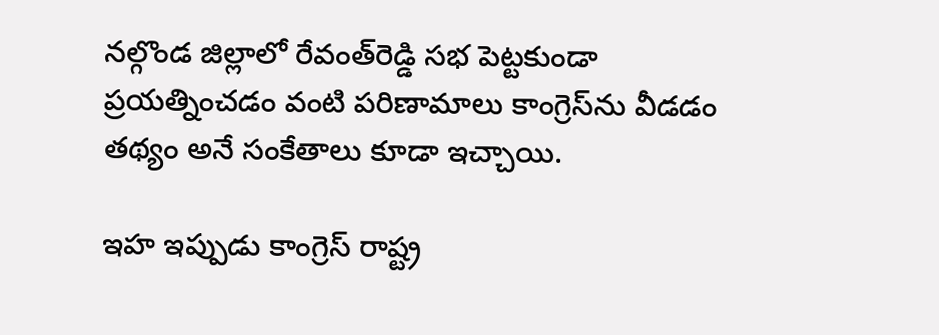నల్గొండ జిల్లాలో రేవంత్‌రెడ్డి సభ పెట్టకుండా ప్రయత్నించడం వంటి పరిణామాలు కాంగ్రెస్‌ను వీడడం తథ్యం అనే సంకేతాలు కూడా ఇచ్చాయి.

ఇహ ఇప్పుడు కాంగ్రెస్ రాష్ట్ర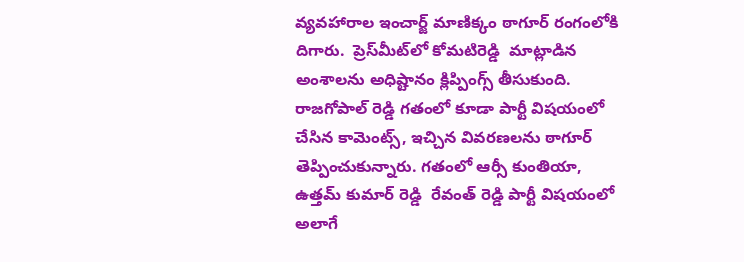వ్యవహారాల ఇంచార్జ్ మాణిక్కం ఠాగూర్ రంగంలోకి దిగారు.  ప్రెస్‌మీ‌ట్‌‌‌లో కోమటిరెడ్డి  మాట్లాడిన అంశాలను అధిష్టానం క్లిప్పింగ్స్ తీసుకుంది. రాజగోపాల్ రెడ్డి గతంలో కూడా పార్టీ విషయంలో చేసిన కామెంట్స్, ఇచ్చిన వివరణలను ఠాగూర్ తెప్పించుకున్నారు. గతంలో ఆర్సీ కుంతియా, ఉత్తమ్ కుమార్ రెడ్డి  రేవంత్ రెడ్డి పార్టీ విషయంలో అలాగే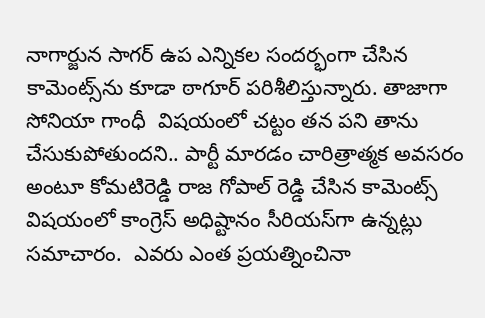నాగార్జున సాగర్ ఉప ఎన్నికల సందర్భంగా చేసిన కామెంట్స్‌ను కూడా ఠాగూర్ పరిశీలిస్తున్నారు. తాజాగా సోనియా గాంధీ  విషయంలో చట్టం తన పని తాను చేసుకుపోతుందని.. పార్టీ మారడం చారిత్రాత్మక అవసరం అంటూ కోమటిరెడ్డి రాజ గోపాల్‌ రెడ్డి చేసిన కామెంట్స్ విషయంలో కాంగ్రెస్ అధిష్టానం సీరియస్‌గా ఉన్నట్లు సమాచారం.  ఎవ‌రు ఎంత ప్ర‌య‌త్నించినా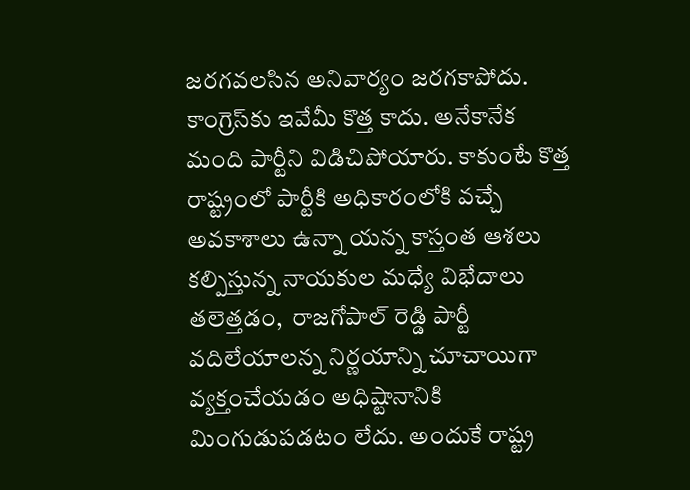జ‌ర‌గ‌వ‌ల‌సిన అనివార్యం జ‌ర‌గ‌కాపోదు. కాంగ్రెస్‌కు ఇవేమీ కొత్త కాదు. అనేకానేక మంది పార్టీని విడిచిపోయారు. కాకుంటే కొత్త రాష్ట్రంలో పార్టీకి అధికారంలోకి వ‌చ్చే అవ‌కాశాలు ఉన్నా య‌న్న కాస్తంత ఆశ‌లు క‌ల్పిస్తున్న నాయ‌కుల మధ్యే విభేదాలు త‌లెత్త‌డం,  రాజ‌గోపాల్ రెడ్డి పార్టీ వ‌దిలేయాల‌న్న నిర్ణ‌యాన్ని చూచాయిగా వ్య‌క్తంచేయ‌డం అధిష్టానానికి మింగుడుప‌డ‌టం లేదు. అందుకే రాష్ట్ర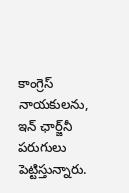కాంగ్రెస్ నాయ‌కుల‌ను, ఇన్ ఛార్జ్‌నీ ప‌రుగులు పెట్టిస్తున్నారు.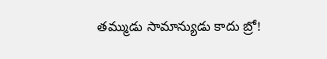త‌మ్ముడు సామాన్యుడు కాదు బ్రో!